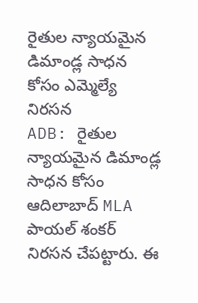రైతుల న్యాయమైన డిమాండ్ల సాధన కోసం ఎమ్మెల్యే నిరసన
ADB: రైతుల న్యాయమైన డిమాండ్ల సాధన కోసం ఆదిలాబాద్ MLA పాయల్ శంకర్ నిరసన చేపట్టారు. ఈ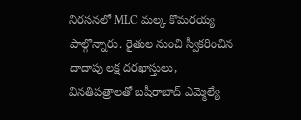నిరసనలో MLC మల్క కొమరయ్య పాల్గొన్నారు. రైతుల నుంచి స్వీకరించిన దాదాపు లక్ష దరఖాస్తులు, వినతిపత్రాలతో బషీరాబాద్ ఎమ్మెల్యే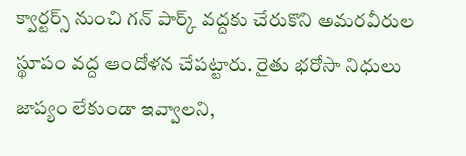క్వార్టర్స్ నుంచి గన్ పార్క్ వద్దకు చేరుకొని అమరవీరుల స్థూపం వద్ద ఆందోళన చేపట్టారు. రైతు భరోసా నిధులు జాప్యం లేకుండా ఇవ్వాలని,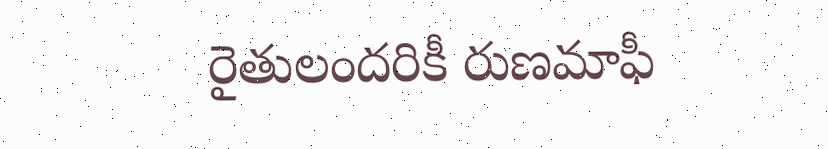రైతులందరికీ రుణమాఫీ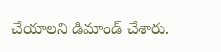చేయాలని డిమాండ్ చేశారు.